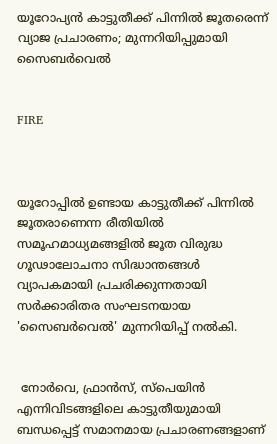യൂറോപ്യന്‍ കാട്ടുതീക്ക് പിന്നില്‍ ജൂതരെന്ന് വ്യാജ പ്രചാരണം; മുന്നറിയിപ്പുമായി സൈബര്‍വെല്‍


FIRE



യൂറോപ്പില്‍ ഉണ്ടായ കാട്ടുതീക്ക് പിന്നില്‍ ജൂതരാണെന്ന രീതിയില്‍ സമൂഹമാധ്യമങ്ങളില്‍ ജൂത വിരുദ്ധ ഗൂഢാലോചനാ സിദ്ധാന്തങ്ങള്‍ വ്യാപകമായി പ്രചരിക്കുന്നതായി സര്‍ക്കാരിതര സംഘടനയായ 'സൈബര്‍വെല്‍' മുന്നറിയിപ്പ് നല്‍കി.


 നോര്‍വെ, ഫ്രാന്‍സ്, സ്‌പെയിന്‍ എന്നിവിടങ്ങളിലെ കാട്ടുതീയുമായി ബന്ധപ്പെട്ട് സമാനമായ പ്രചാരണങ്ങളാണ്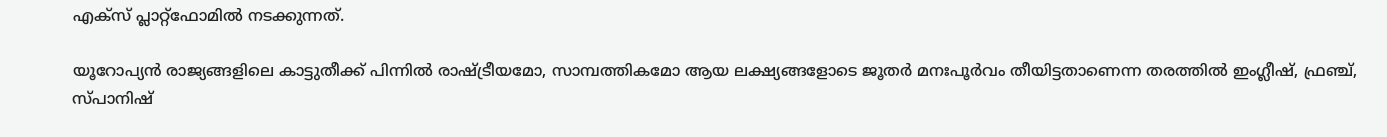എക്‌സ് പ്ലാറ്റ്ഫോമില്‍ നടക്കുന്നത്.

യൂറോപ്യന്‍ രാജ്യങ്ങളിലെ കാട്ടുതീക്ക് പിന്നില്‍ രാഷ്ട്രീയമോ, സാമ്പത്തികമോ ആയ ലക്ഷ്യങ്ങളോടെ ജൂതര്‍ മനഃപൂര്‍വം തീയിട്ടതാണെന്ന തരത്തില്‍ ഇംഗ്ലീഷ്, ഫ്രഞ്ച്, സ്പാനിഷ്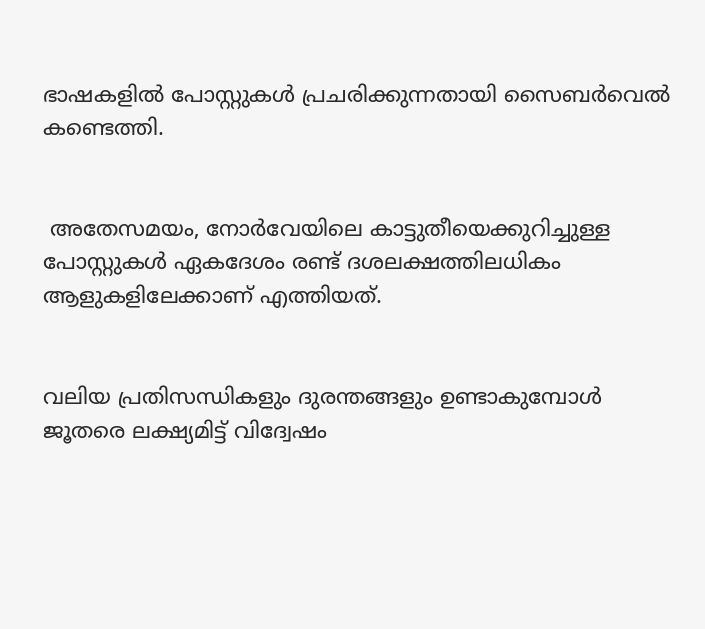ഭാഷകളില്‍ പോസ്റ്റുകള്‍ പ്രചരിക്കുന്നതായി സൈബര്‍വെല്‍ കണ്ടെത്തി.


 അതേസമയം, നോര്‍വേയിലെ കാട്ടുതീയെക്കുറിച്ചുള്ള പോസ്റ്റുകള്‍ ഏകദേശം രണ്ട് ദശലക്ഷത്തിലധികം ആളുകളിലേക്കാണ് എത്തിയത്.


വലിയ പ്രതിസന്ധികളും ദുരന്തങ്ങളും ഉണ്ടാകുമ്പോള്‍ ജൂതരെ ലക്ഷ്യമിട്ട് വിദ്വേഷം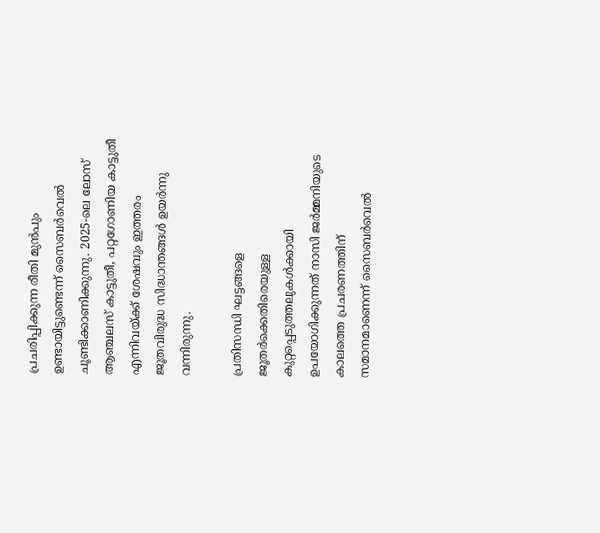പ്രചരിപ്പിക്കുന്ന രീതി മുന്‍പും ഉണ്ടായിട്ടുണ്ടെന്ന് സൈബര്‍വെല്‍ ചൂണ്ടിക്കാണിക്കുന്നു. 2025-ലെ ലോസ് ആഞ്ചലസ് കാട്ടുതീ, പറ്റഗോണിയ കാട്ടുതീ എന്നിവയ്ക്ക് ശേഷവും ഇത്തരം ജൂതവിരുദ്ധ സിദ്ധാന്തങ്ങള്‍ ഉയര്‍ന്നു വന്നിരുന്നു.

പ്രതിസന്ധി ഘട്ടങ്ങളെ ജൂതര്‍ക്കെതിരെയുള്ള കുറ്റപ്പെടുത്തലുകള്‍ക്കായി ഉപയോഗിക്കുന്നത് നാസി ജര്‍മ്മനിയുടെ കാലത്തെ പ്രചരണത്തിന് സമാനമാണെന്ന് സൈബര്‍വെല്‍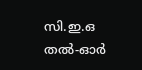സി.ഇ.ഒ തല്‍-ഓര്‍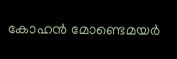കോഹന്‍ മോണ്ടെമയര്‍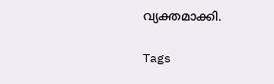വ്യക്തമാക്കി.

Tags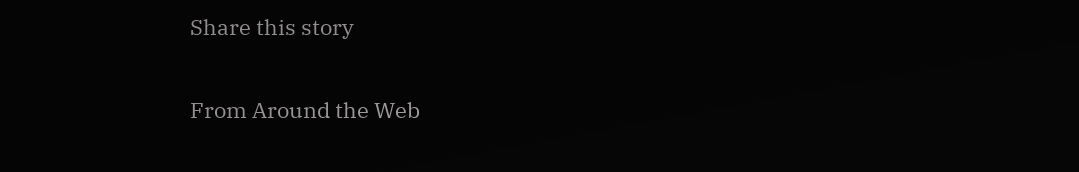Share this story

From Around the Web